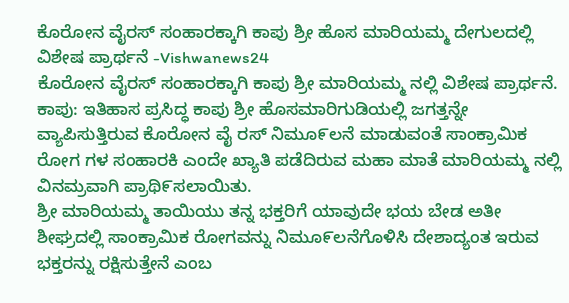ಕೊರೋನ ವೈರಸ್ ಸಂಹಾರಕ್ಕಾಗಿ ಕಾಪು ಶ್ರೀ ಹೊಸ ಮಾರಿಯಮ್ಮ ದೇಗುಲದಲ್ಲಿ ವಿಶೇಷ ಪ್ರಾರ್ಥನೆ -Vishwanews24
ಕೊರೋನ ವೈರಸ್ ಸಂಹಾರಕ್ಕಾಗಿ ಕಾಪು ಶ್ರೀ ಮಾರಿಯಮ್ಮ ನಲ್ಲಿ ವಿಶೇಷ ಪ್ರಾರ್ಥನೆ.
ಕಾಪು: ಇತಿಹಾಸ ಪ್ರಸಿದ್ಧ ಕಾಪು ಶ್ರೀ ಹೊಸಮಾರಿಗುಡಿಯಲ್ಲಿ ಜಗತ್ತನ್ನೇ ವ್ಯಾಪಿಸುತ್ತಿರುವ ಕೊರೋನ ವೈ ರಸ್ ನಿಮೂ೯ಲನೆ ಮಾಡುವಂತೆ ಸಾಂಕ್ರಾಮಿಕ ರೋಗ ಗಳ ಸಂಹಾರಕಿ ಎಂದೇ ಖ್ಯಾತಿ ಪಡೆದಿರುವ ಮಹಾ ಮಾತೆ ಮಾರಿಯಮ್ಮ ನಲ್ಲಿ ವಿನಮ್ರವಾಗಿ ಪ್ರಾಥಿ೯ಸಲಾಯಿತು.
ಶ್ರೀ ಮಾರಿಯಮ್ಮ ತಾಯಿಯು ತನ್ನ ಭಕ್ತರಿಗೆ ಯಾವುದೇ ಭಯ ಬೇಡ ಅತೀ ಶೀಘ್ರದಲ್ಲಿ ಸಾಂಕ್ರಾಮಿಕ ರೋಗವನ್ನು ನಿಮೂ೯ಲನೆಗೊಳಿಸಿ ದೇಶಾದ್ಯಂತ ಇರುವ ಭಕ್ತರನ್ನು ರಕ್ಷಿಸುತ್ತೇನೆ ಎಂಬ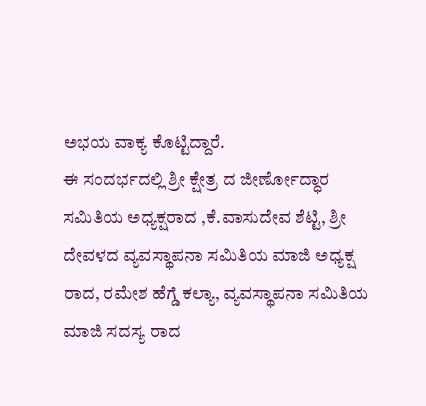ಅಭಯ ವಾಕ್ಯ ಕೊಟ್ಟಿದ್ದಾರೆ.
ಈ ಸಂದರ್ಭದಲ್ಲಿ ಶ್ರೀ ಕ್ಷೇತ್ರ ದ ಜೀರ್ಣೋದ್ಧಾರ ಸಮಿತಿಯ ಅಧ್ಯಕ್ಷರಾದ ,ಕೆ.ವಾಸುದೇವ ಶೆಟ್ಟಿ, ಶ್ರೀ ದೇವಳದ ವ್ಯವಸ್ಥಾಪನಾ ಸಮಿತಿಯ ಮಾಜಿ ಅಧ್ಯಕ್ಷ ರಾದ, ರಮೇಶ ಹೆಗ್ಡೆ ಕಲ್ಯಾ, ವ್ಯವಸ್ಥಾಪನಾ ಸಮಿತಿಯ ಮಾಜಿ ಸದಸ್ಯ ರಾದ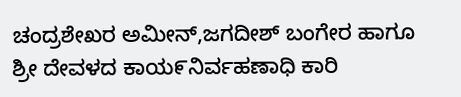ಚಂದ್ರಶೇಖರ ಅಮೀನ್,ಜಗದೀಶ್ ಬಂಗೇರ ಹಾಗೂ ಶ್ರೀ ದೇವಳದ ಕಾಯ೯ನಿರ್ವಹಣಾಧಿ ಕಾರಿ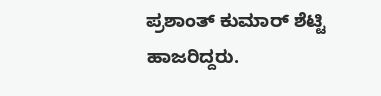ಪ್ರಶಾಂತ್ ಕುಮಾರ್ ಶೆಟ್ಟಿ ಹಾಜರಿದ್ದರು.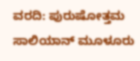ವರದಿ: ಪುರುಷೋತ್ತಮ ಸಾಲಿಯಾನ್ ಮೂಳೂರು